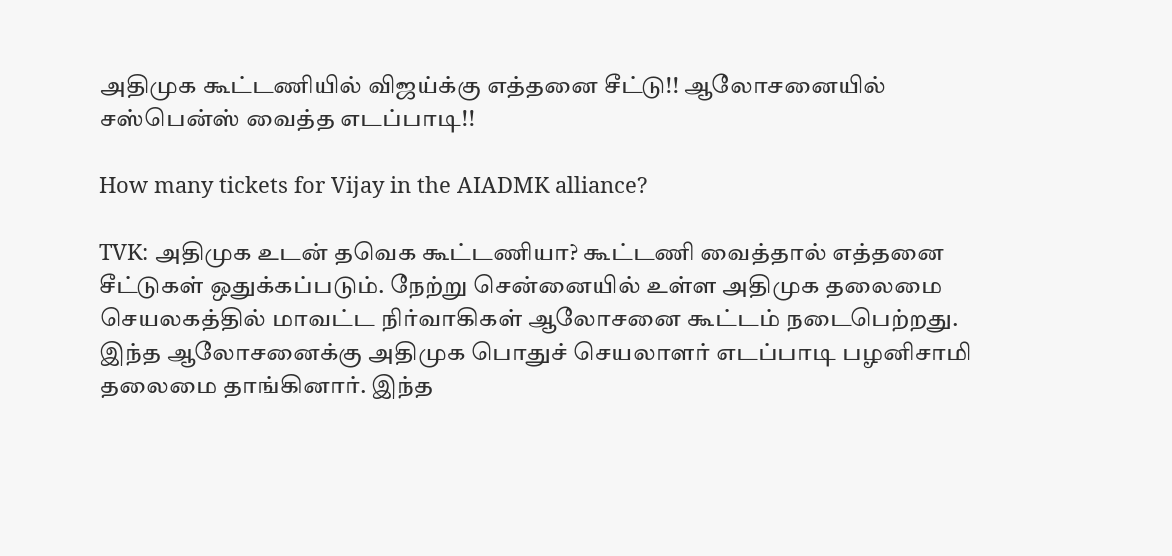அதிமுக கூட்டணியில் விஜய்க்கு எத்தனை சீட்டு!! ஆலோசனையில் சஸ்பென்ஸ் வைத்த எடப்பாடி!!

How many tickets for Vijay in the AIADMK alliance?

TVK: அதிமுக உடன் தவெக கூட்டணியா? கூட்டணி வைத்தால் எத்தனை சீட்டுகள் ஒதுக்கப்படும். நேற்று சென்னையில் உள்ள அதிமுக தலைமை செயலகத்தில் மாவட்ட நிர்வாகிகள் ஆலோசனை கூட்டம் நடைபெற்றது.  இந்த ஆலோசனைக்கு அதிமுக பொதுச் செயலாளர் எடப்பாடி பழனிசாமி தலைமை தாங்கினார். இந்த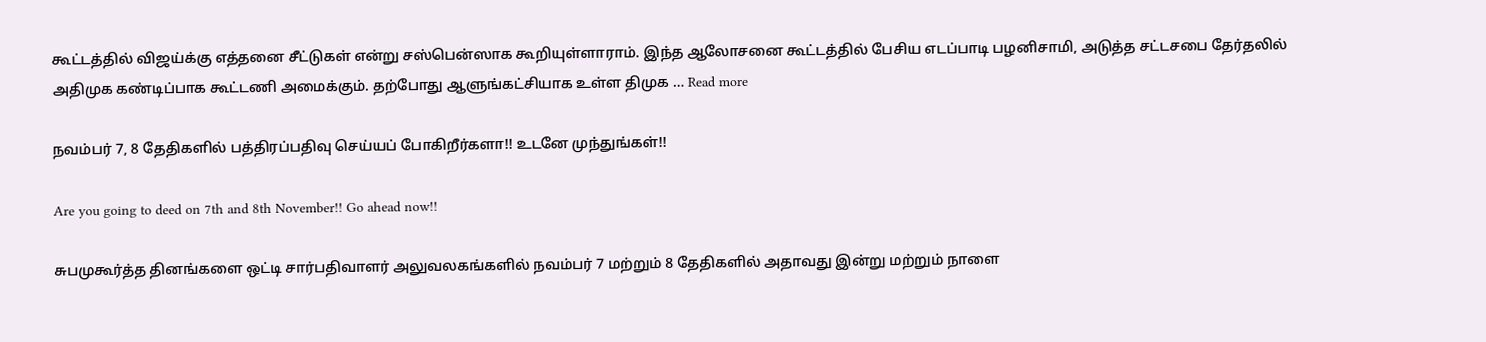கூட்டத்தில் விஜய்க்கு எத்தனை சீட்டுகள் என்று சஸ்பென்ஸாக கூறியுள்ளாராம். இந்த ஆலோசனை கூட்டத்தில் பேசிய எடப்பாடி பழனிசாமி, அடுத்த சட்டசபை தேர்தலில் அதிமுக கண்டிப்பாக கூட்டணி அமைக்கும். தற்போது ஆளுங்கட்சியாக உள்ள திமுக … Read more

நவம்பர் 7, 8 தேதிகளில் பத்திரப்பதிவு செய்யப் போகிறீர்களா!! உடனே முந்துங்கள்!!

Are you going to deed on 7th and 8th November!! Go ahead now!!

சுபமுகூர்த்த தினங்களை ஒட்டி சார்பதிவாளர் அலுவலகங்களில் நவம்பர் 7 மற்றும் 8 தேதிகளில் அதாவது இன்று மற்றும் நாளை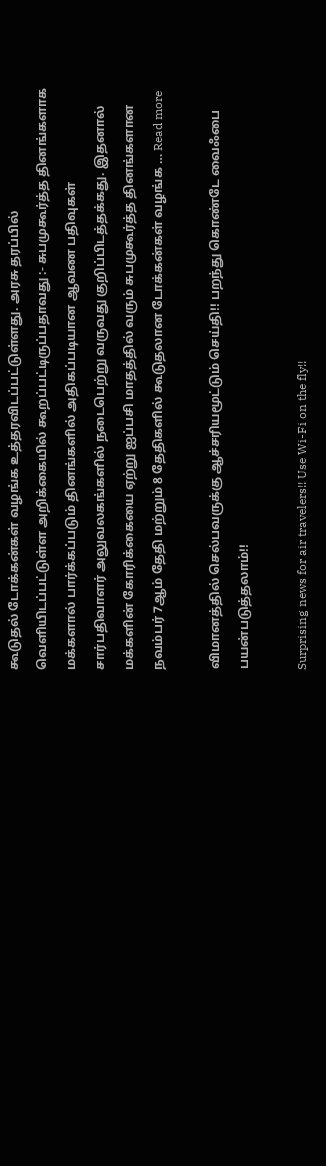கூடுதல் டோக்கன்கள் வழங்க உத்தரவிடப்பட்டுள்ளது. அரசு தரப்பில் வெளியிடப்பட்டுள்ள அறிக்கையில் கூறப்பட்டிருப்பதாவது :- சுபமுகூர்த்த தினங்களாக மக்களால் பார்க்கப்படும் தினங்களில் அதிகப்படியான ஆவண பதிவுகள் சார்பதிவாளர் அலுவலகங்களில் நடைபெற்று வருவது குறிப்பிடத்தக்கது. இதனால் மக்களின் கோரிக்கையை ஏற்று ஐப்பசி மாதத்தில் வரும் சுபமுகூர்த்த தினங்களான நவம்பர் 7ஆம் தேதி மற்றும் 8 தேதிகளில் கூடுதலான டோக்கன்கள் வழங்க … Read more

விமானத்தில் செல்பவருக்கு ஆச்சரியமூட்டும் செய்தி!! பறந்து கொண்டே வைஃபை பயன்படுத்தலாம்!!

Surprising news for air travelers!! Use Wi-Fi on the fly!!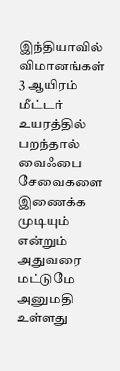இந்தியாவில் விமானங்கள் 3 ஆயிரம் மீட்டர் உயரத்தில் பறந்தால் வைஃபை சேவைகளை இணைக்க முடியும் என்றும் அதுவரை மட்டுமே அனுமதி உள்ளது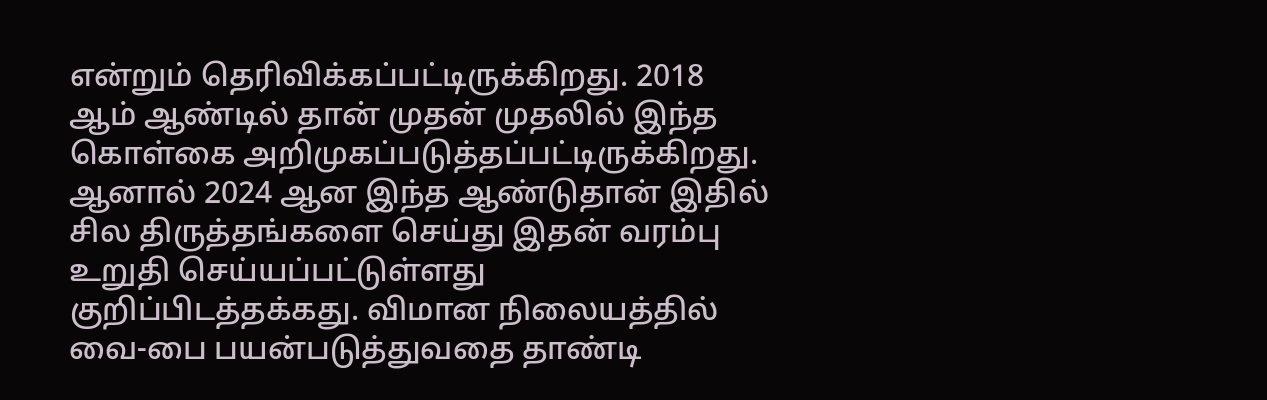என்றும் தெரிவிக்கப்பட்டிருக்கிறது. 2018 ஆம் ஆண்டில் தான் முதன் முதலில் இந்த கொள்கை அறிமுகப்படுத்தப்பட்டிருக்கிறது. ஆனால் 2024 ஆன இந்த ஆண்டுதான் இதில் சில திருத்தங்களை செய்து இதன் வரம்பு உறுதி செய்யப்பட்டுள்ளது குறிப்பிடத்தக்கது. விமான நிலையத்தில் வை-பை பயன்படுத்துவதை தாண்டி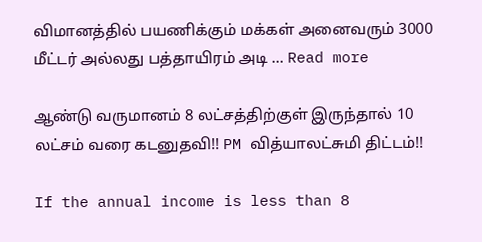விமானத்தில் பயணிக்கும் மக்கள் அனைவரும் 3000 மீட்டர் அல்லது பத்தாயிரம் அடி … Read more

ஆண்டு வருமானம் 8 லட்சத்திற்குள் இருந்தால் 10 லட்சம் வரை கடனுதவி!! PM வித்யாலட்சுமி திட்டம்!!

If the annual income is less than 8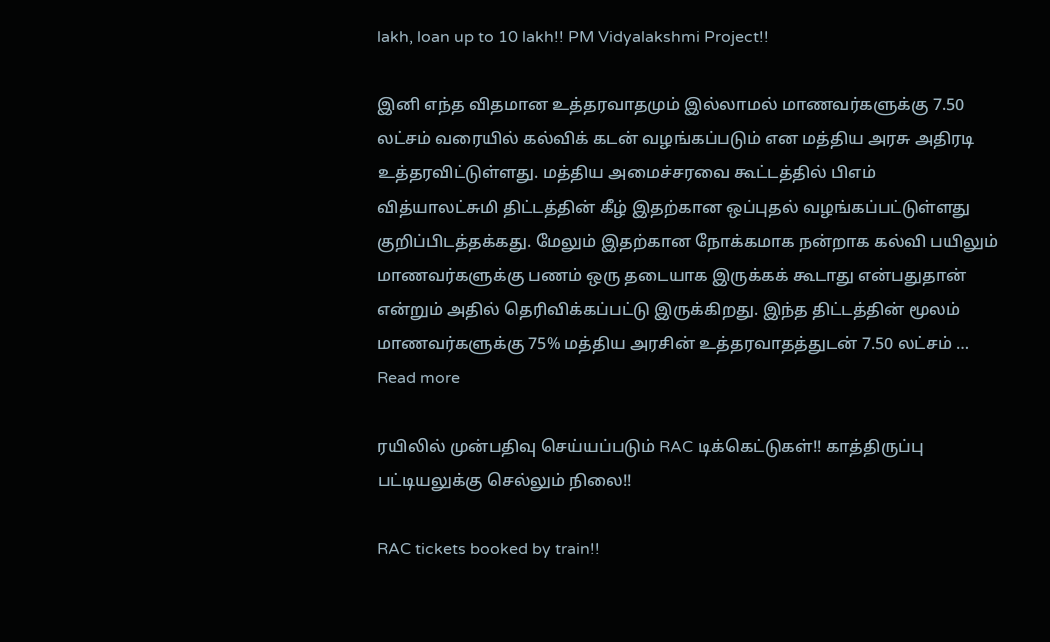lakh, loan up to 10 lakh!! PM Vidyalakshmi Project!!

இனி எந்த விதமான உத்தரவாதமும் இல்லாமல் மாணவர்களுக்கு 7.50 லட்சம் வரையில் கல்விக் கடன் வழங்கப்படும் என மத்திய அரசு அதிரடி உத்தரவிட்டுள்ளது. மத்திய அமைச்சரவை கூட்டத்தில் பிஎம் வித்யாலட்சுமி திட்டத்தின் கீழ் இதற்கான ஒப்புதல் வழங்கப்பட்டுள்ளது குறிப்பிடத்தக்கது. மேலும் இதற்கான நோக்கமாக நன்றாக கல்வி பயிலும் மாணவர்களுக்கு பணம் ஒரு தடையாக இருக்கக் கூடாது என்பதுதான் என்றும் அதில் தெரிவிக்கப்பட்டு இருக்கிறது. இந்த திட்டத்தின் மூலம் மாணவர்களுக்கு 75% மத்திய அரசின் உத்தரவாதத்துடன் 7.50 லட்சம் … Read more

ரயிலில் முன்பதிவு செய்யப்படும் RAC டிக்கெட்டுகள்!! காத்திருப்பு பட்டியலுக்கு செல்லும் நிலை!!

RAC tickets booked by train!!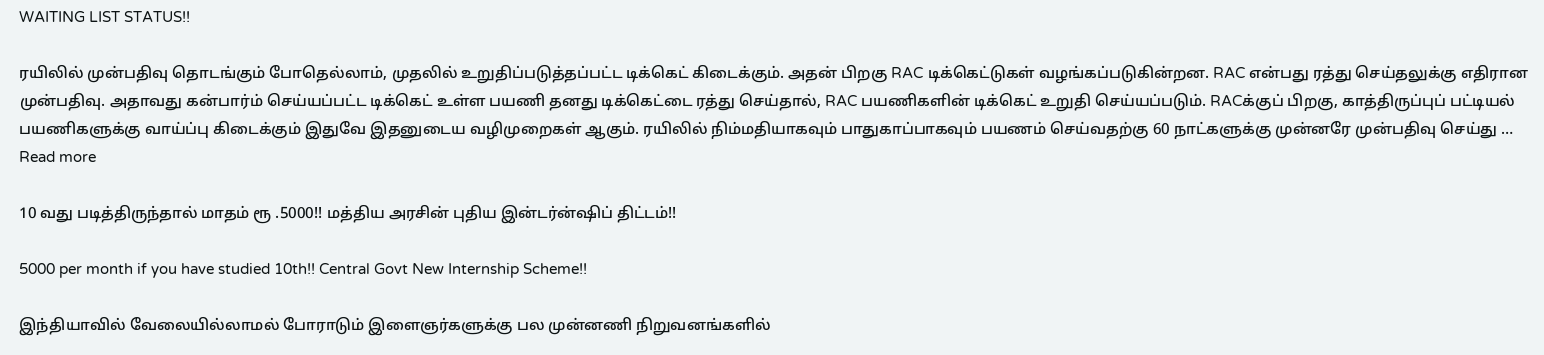WAITING LIST STATUS!!

ரயிலில் முன்பதிவு தொடங்கும் போதெல்லாம், முதலில் உறுதிப்படுத்தப்பட்ட டிக்கெட் கிடைக்கும். அதன் பிறகு RAC டிக்கெட்டுகள் வழங்கப்படுகின்றன. RAC என்பது ரத்து செய்தலுக்கு எதிரான முன்பதிவு. அதாவது கன்பார்ம் செய்யப்பட்ட டிக்கெட் உள்ள பயணி தனது டிக்கெட்டை ரத்து செய்தால், RAC பயணிகளின் டிக்கெட் உறுதி செய்யப்படும். RACக்குப் பிறகு, காத்திருப்புப் பட்டியல் பயணிகளுக்கு வாய்ப்பு கிடைக்கும் இதுவே இதனுடைய வழிமுறைகள் ஆகும். ரயிலில் நிம்மதியாகவும் பாதுகாப்பாகவும் பயணம் செய்வதற்கு 60 நாட்களுக்கு முன்னரே முன்பதிவு செய்து … Read more

10 வது படித்திருந்தால் மாதம் ரூ .5000!! மத்திய அரசின் புதிய இன்டர்ன்ஷிப் திட்டம்!!

5000 per month if you have studied 10th!! Central Govt New Internship Scheme!!

இந்தியாவில் வேலையில்லாமல் போராடும் இளைஞர்களுக்கு பல முன்னணி நிறுவனங்களில்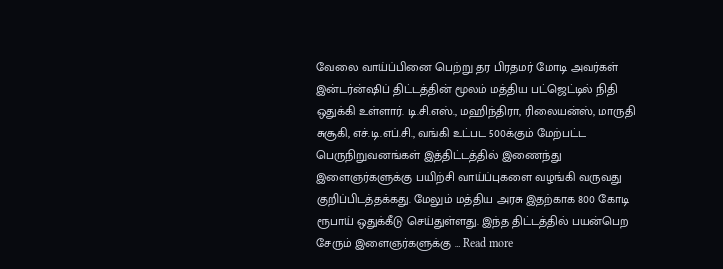வேலை வாய்ப்பினை பெற்று தர பிரதமர் மோடி அவர்கள் இன்டர்ன்ஷிப் திட்டத்தின் மூலம் மத்திய பட்ஜெட்டில் நிதி ஒதுக்கி உள்ளார். டி.சி.எஸ்., மஹிந்திரா, ரிலையன்ஸ், மாருதி சுசூகி, எச்.டி.எப்.சி., வங்கி உட்பட 500க்கும் மேற்பட்ட பெருநிறுவனங்கள் இத்திட்டத்தில் இணைந்து இளைஞர்களுக்கு பயிற்சி வாய்ப்புகளை வழங்கி வருவது குறிப்பிடத்தக்கது. மேலும் மத்திய அரசு இதற்காக 800 கோடி ரூபாய் ஒதுக்கீடு செய்துள்ளது. இந்த திட்டத்தில் பயன்பெற சேரும் இளைஞர்களுக்கு … Read more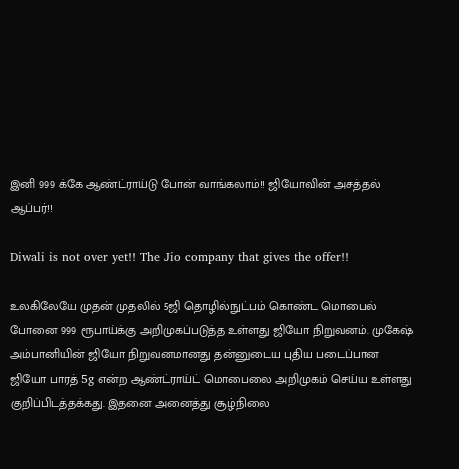இனி 999 க்கே ஆண்ட்ராய்டு போன் வாங்கலாம்!! ஜியோவின் அசத்தல் ஆப்பர்!!

Diwali is not over yet!! The Jio company that gives the offer!!

உலகிலேயே முதன் முதலில் 5ஜி தொழில்நுட்பம் கொண்ட மொபைல் போனை 999 ரூபாய்க்கு அறிமுகப்படுத்த உள்ளது ஜியோ நிறுவனம். முகேஷ் அம்பானியின் ஜியோ நிறுவனமானது தன்னுடைய புதிய படைப்பான ஜியோ பாரத் 5g என்ற ஆண்ட்ராய்ட் மொபைலை அறிமுகம் செய்ய உள்ளது குறிப்பிடத்தக்கது. இதனை அனைத்து சூழ்நிலை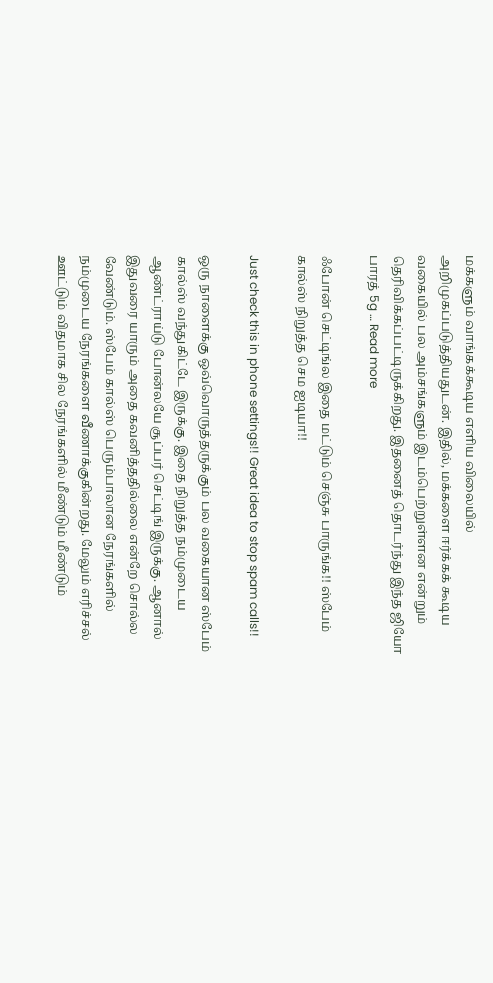மக்களும் வாங்கக்கூடிய எளிய விலையில் அறிமுகப்படுத்தியதுடன். இதில், மக்களை ஈர்க்கக் கூடிய வகையில் பல அம்சங்களும் இடம்பெற்றுள்ளன என்றும் தெரிவிக்கப்பட்டிருக்கிறது. இதனைத் தொடர்ந்து இந்த ஜியோ பாரத் 5g … Read more

ஃபோன் செட்டிங்ல இதை மட்டும் செஞ்சு பாருங்க!! ஸ்பேம் கால்ஸ் நிறுத்த செம ஐடியா!!

Just check this in phone settings!! Great idea to stop spam calls!!

ஒரு நாளைக்கு ஒவ்வொருத்தருக்கும் பல வகையான ஸ்பேம் கால்ஸ் வந்துகிட்டே இருக்கு. இதை நிறுத்த நம்முடைய ஆண்ட்ராய்டு போன்லயே சூப்பர் செட்டிங் இருக்கு. ஆனால் இதுவரை யாரும் அதை கவனித்ததில்லை என்றே சொல்ல வேண்டும். ஸ்பேம் கால்ஸ் பெரும்பாலான நேரங்களில் நம்முடைய நேரங்களை வீணாக்குகின்றது. மேலும் எரிச்சல் ஊட்டும் விதமாக சில நேரங்களில் மீண்டும் மீண்டும்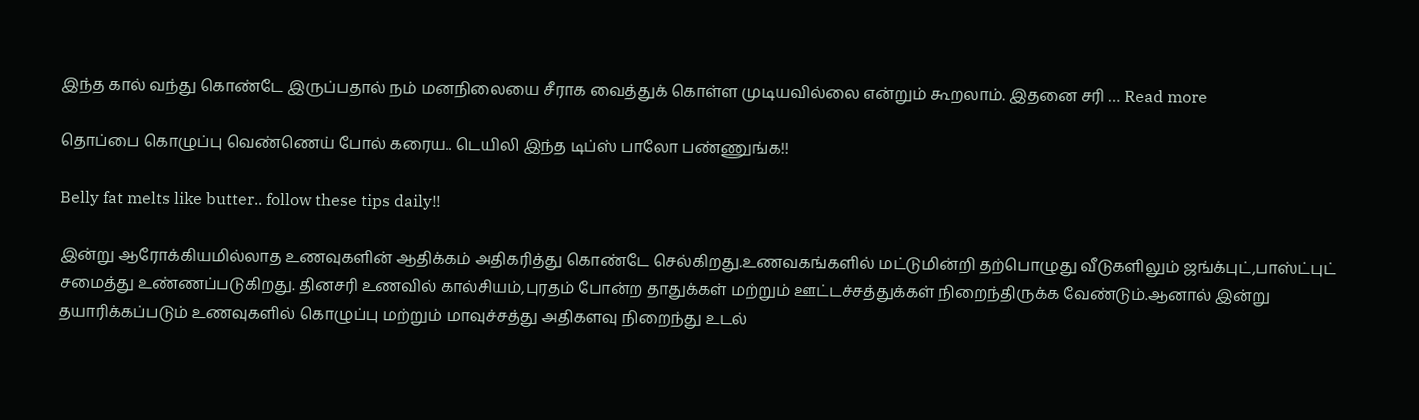இந்த கால் வந்து கொண்டே இருப்பதால் நம் மனநிலையை சீராக வைத்துக் கொள்ள முடியவில்லை என்றும் கூறலாம். இதனை சரி … Read more

தொப்பை கொழுப்பு வெண்ணெய் போல் கரைய.. டெயிலி இந்த டிப்ஸ் பாலோ பண்ணுங்க!!

Belly fat melts like butter.. follow these tips daily!!

இன்று ஆரோக்கியமில்லாத உணவுகளின் ஆதிக்கம் அதிகரித்து கொண்டே செல்கிறது.உணவகங்களில் மட்டுமின்றி தற்பொழுது வீடுகளிலும் ஜங்க்புட்,பாஸ்ட்புட் சமைத்து உண்ணப்படுகிறது. தினசரி உணவில் கால்சியம்,புரதம் போன்ற தாதுக்கள் மற்றும் ஊட்டச்சத்துக்கள் நிறைந்திருக்க வேண்டும்.ஆனால் இன்று தயாரிக்கப்படும் உணவுகளில் கொழுப்பு மற்றும் மாவுச்சத்து அதிகளவு நிறைந்து உடல்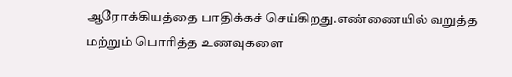ஆரோக்கியத்தை பாதிக்கச் செய்கிறது.எண்ணையில் வறுத்த மற்றும் பொரித்த உணவுகளை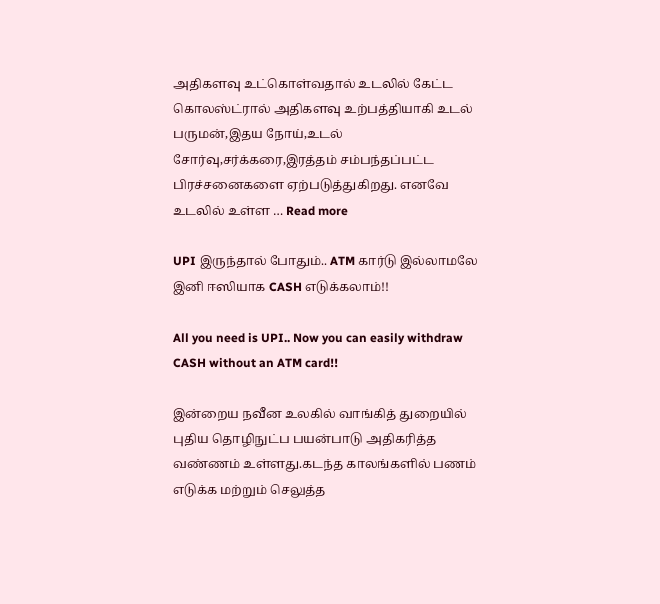அதிகளவு உட்கொள்வதால் உடலில் கேட்ட கொலஸ்ட்ரால் அதிகளவு உற்பத்தியாகி உடல் பருமன்,இதய நோய்,உடல் சோர்வு,சர்க்கரை,இரத்தம் சம்பந்தப்பட்ட பிரச்சனைகளை ஏற்படுத்துகிறது. எனவே உடலில் உள்ள … Read more

UPI இருந்தால் போதும்.. ATM கார்டு இல்லாமலே இனி ஈஸியாக CASH எடுக்கலாம்!!

All you need is UPI.. Now you can easily withdraw CASH without an ATM card!!

இன்றைய நவீன உலகில் வாங்கித் துறையில் புதிய தொழிநுட்ப பயன்பாடு அதிகரித்த வண்ணம் உள்ளது.கடந்த காலங்களில் பணம் எடுக்க மற்றும் செலுத்த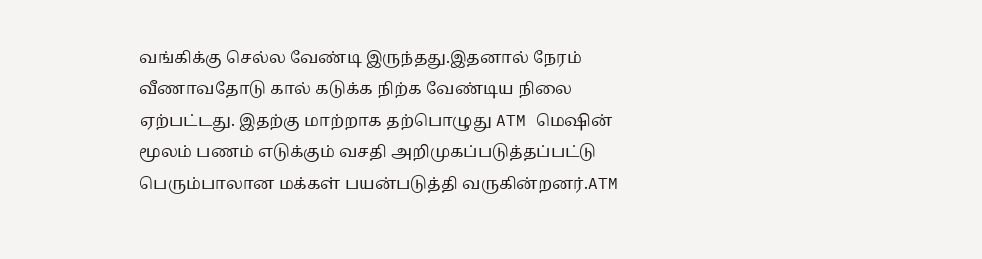வங்கிக்கு செல்ல வேண்டி இருந்தது.இதனால் நேரம் வீணாவதோடு கால் கடுக்க நிற்க வேண்டிய நிலை ஏற்பட்டது. இதற்கு மாற்றாக தற்பொழுது ATM மெஷின் மூலம் பணம் எடுக்கும் வசதி அறிமுகப்படுத்தப்பட்டு பெரும்பாலான மக்கள் பயன்படுத்தி வருகின்றனர்.ATM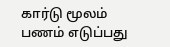கார்டு மூலம் பணம் எடுப்பது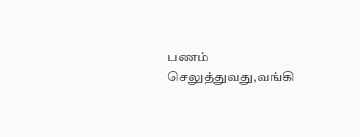பணம் செலுத்துவது,வங்கி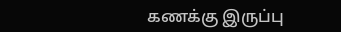கணக்கு இருப்பு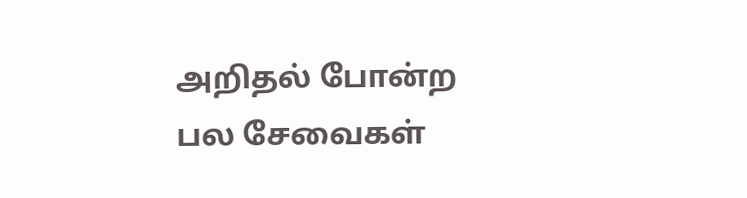அறிதல் போன்ற பல சேவைகள்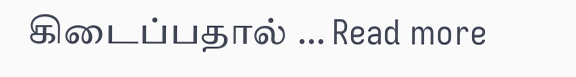கிடைப்பதால் … Read more